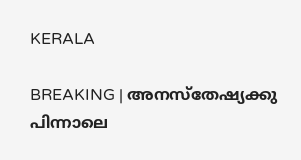KERALA

BREAKING | അനസ്തേഷ്യക്കു പിന്നാലെ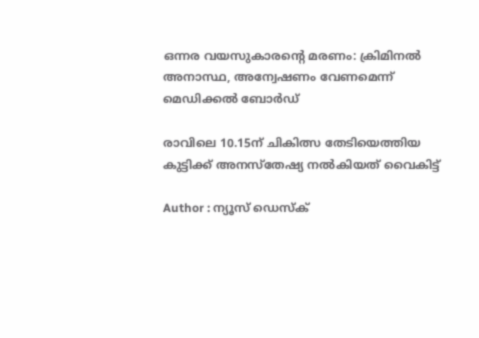ഒന്നര വയസുകാരന്റെ മരണം: ക്രിമിനല്‍ അനാസ്ഥ, അന്വേഷണം വേണമെന്ന് മെഡിക്കല്‍ ബോര്‍ഡ്

രാവിലെ 10.15ന് ചികിത്സ തേടിയെത്തിയ കുട്ടിക്ക് അനസ്തേഷ്യ നൽകിയത് വൈകിട്ട്

Author : ന്യൂസ് ഡെസ്ക്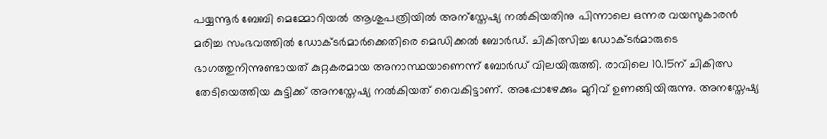പയ്യന്നൂര്‍ ബേബി മെമ്മോറിയല്‍ ആശുപത്രിയില്‍ അന്സ്തേഷ്യ നല്‍കിയതിനു പിന്നാലെ ഒന്നര വയസുകാരന്‍ മരിച്ച സംഭവത്തില്‍ ഡോക്ടര്‍മാര്‍ക്കെതിരെ മെഡിക്കല്‍ ബോര്‍ഡ്. ചികിത്സിച്ച ഡോക്ടര്‍മാരുടെ ഭാഗത്തുനിന്നുണ്ടായത് കുറ്റകരമായ അനാസ്ഥയാണെന്ന് ബോര്‍ഡ് വിലയിരുത്തി. രാവിലെ 10.15ന് ചികിത്സ തേടിയെത്തിയ കുട്ടിക്ക് അനസ്തേഷ്യ നൽകിയത് വൈകിട്ടാണ്. അപ്പോഴേക്കും മുറിവ് ഉണങ്ങിയിരുന്നു. അനസ്തേഷ്യ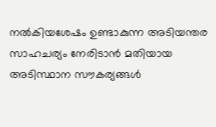നൽകിയശേഷം ഉണ്ടാകുന്ന അടിയന്തര സാഹചര്യം നേരിടാന്‍ മതിയായ അടിസ്ഥാന സൗകര്യങ്ങൾ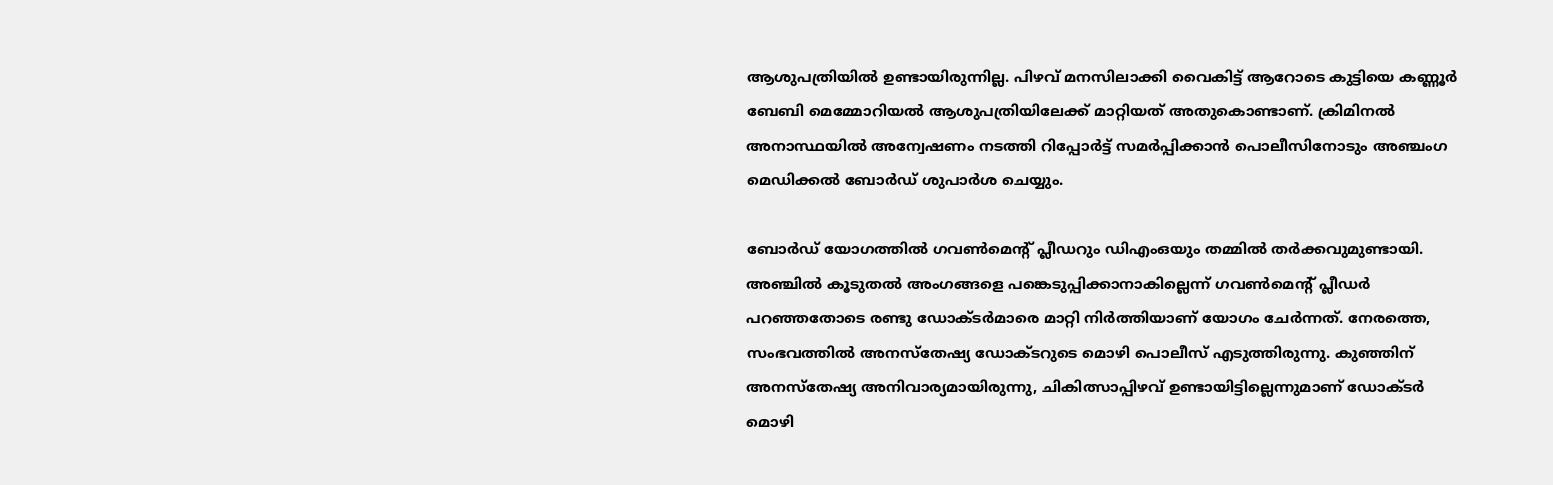ആശുപത്രിയില്‍ ഉണ്ടായിരുന്നില്ല. പിഴവ് മനസിലാക്കി വൈകിട്ട് ആറോടെ കുട്ടിയെ കണ്ണൂർ ബേബി മെമ്മോറിയൽ ആശുപത്രിയിലേക്ക് മാറ്റിയത് അതുകൊണ്ടാണ്. ക്രിമിനൽ അനാസ്ഥയിൽ അന്വേഷണം നടത്തി റിപ്പോർട്ട് സമർപ്പിക്കാൻ പൊലീസിനോടും അഞ്ചംഗ മെഡിക്കല്‍ ബോര്‍ഡ് ശുപാർശ ചെയ്യും.

ബോർഡ് യോഗത്തിൽ ഗവൺമെന്റ് പ്ലീഡറും ഡിഎംഒയും തമ്മിൽ തർക്കവുമുണ്ടായി. അഞ്ചിൽ കൂടുതൽ അംഗങ്ങളെ പങ്കെടുപ്പിക്കാനാകില്ലെന്ന് ഗവൺമെന്റ് പ്ലീഡർ പറഞ്ഞതോടെ രണ്ടു ഡോക്ടർമാരെ മാറ്റി നിർത്തിയാണ് യോഗം ചേർന്നത്. നേരത്തെ, സംഭവത്തില്‍ അനസ്തേഷ്യ ഡോക്ടറുടെ മൊഴി പൊലീസ് എടുത്തിരുന്നു. കുഞ്ഞിന് അനസ്തേഷ്യ അനിവാര്യമായിരുന്നു, ചികിത്സാപ്പിഴവ് ഉണ്ടായിട്ടില്ലെന്നുമാണ് ഡോക്ടര്‍ മൊഴി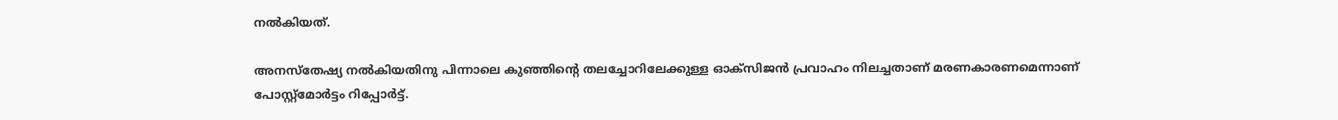നല്‍കിയത്.

അനസ്തേഷ്യ നൽകിയതിനു പിന്നാലെ കുഞ്ഞിന്റെ തലച്ചോറിലേക്കുള്ള ഓക്സിജൻ പ്രവാഹം നിലച്ചതാണ് മരണകാരണമെന്നാണ് പോസ്റ്റ്‌മോര്‍ട്ടം റിപ്പോര്‍ട്ട്.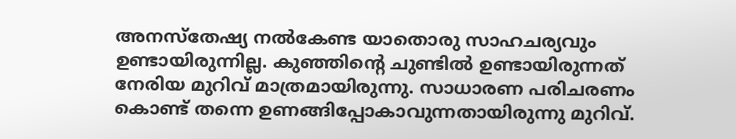അനസ്തേഷ്യ നൽകേണ്ട യാതൊരു സാഹചര്യവും ഉണ്ടായിരുന്നില്ല. കുഞ്ഞിന്റെ ചുണ്ടിൽ ഉണ്ടായിരുന്നത് നേരിയ മുറിവ് മാത്രമായിരുന്നു. സാധാരണ പരിചരണം കൊണ്ട് തന്നെ ഉണങ്ങിപ്പോകാവുന്നതായിരുന്നു മുറിവ്.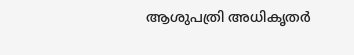ആശുപത്രി അധികൃതർ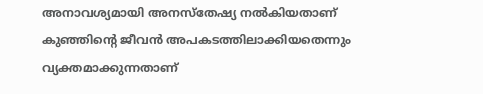അനാവശ്യമായി അനസ്തേഷ്യ നൽകിയതാണ് കുഞ്ഞിന്റെ ജീവൻ അപകടത്തിലാക്കിയതെന്നും വ്യക്തമാക്കുന്നതാണ്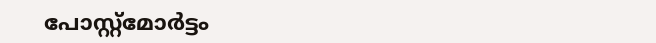പോസ്റ്റ്‌മോര്‍ട്ടം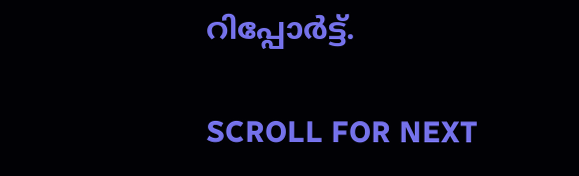റിപ്പോര്‍ട്ട്.

SCROLL FOR NEXT